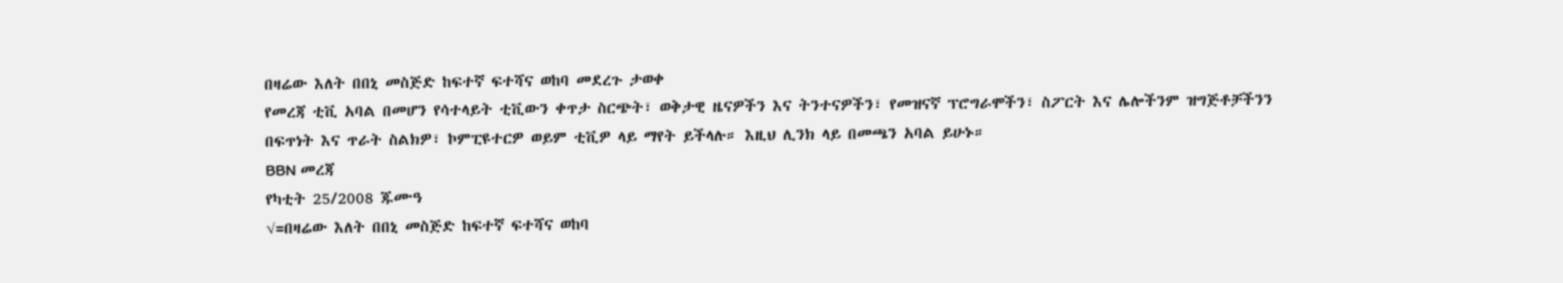በዛሬው እለት በበኒ መስጅድ ከፍተኛ ፍተሻና ወከባ መደረጉ ታወቀ
የመረጃ ቲቪ አባል በመሆን የሳተላይት ቲቪውን ቀጥታ ስርጭት፣ ወቅታዊ ዜናዎችን እና ትንተናዎችን፣ የመዝናኛ ፕሮግራሞችን፣ ስፖርት እና ሌሎችንም ዝግጅቶቻችንን በፍጥነት እና ጥራት ስልክዎ፣ ኮምፒዩተርዎ ወይም ቲቪዎ ላይ ማየት ይችላሉ። እዚህ ሊንክ ላይ በመጫን አባል ይሁኑ።
BBN መረጃ
የካቲት 25/2008 ጁሙዓ
√=በዛሬው እለት በበኒ መስጅድ ከፍተኛ ፍተሻና ወከባ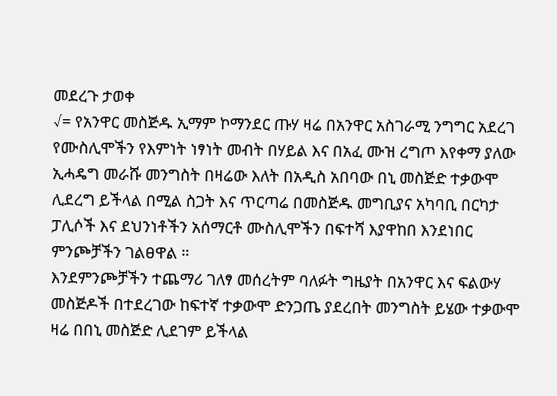መደረጉ ታወቀ
√= የአንዋር መስጅዱ ኢማም ኮማንደር ጡሃ ዛሬ በአንዋር አስገራሚ ንግግር አደረገ
የሙስሊሞችን የእምነት ነፃነት መብት በሃይል እና በአፈ ሙዝ ረግጦ እየቀማ ያለው ኢሓዴግ መራሹ መንግስት በዛሬው እለት በአዲስ አበባው በኒ መስጅድ ተቃውሞ ሊደረግ ይችላል በሚል ስጋት እና ጥርጣሬ በመስጅዱ መግቢያና አካባቢ በርካታ ፓሊሶች እና ደህንነቶችን አሰማርቶ ሙስሊሞችን በፍተሻ እያዋከበ እንደነበር ምንጮቻችን ገልፀዋል ።
እንደምንጮቻችን ተጨማሪ ገለፃ መሰረትም ባለፉት ግዜያት በአንዋር እና ፍልውሃ መስጅዶች በተደረገው ከፍተኛ ተቃውሞ ድንጋጤ ያደረበት መንግስት ይሄው ተቃውሞ ዛሬ በበኒ መስጅድ ሊደገም ይችላል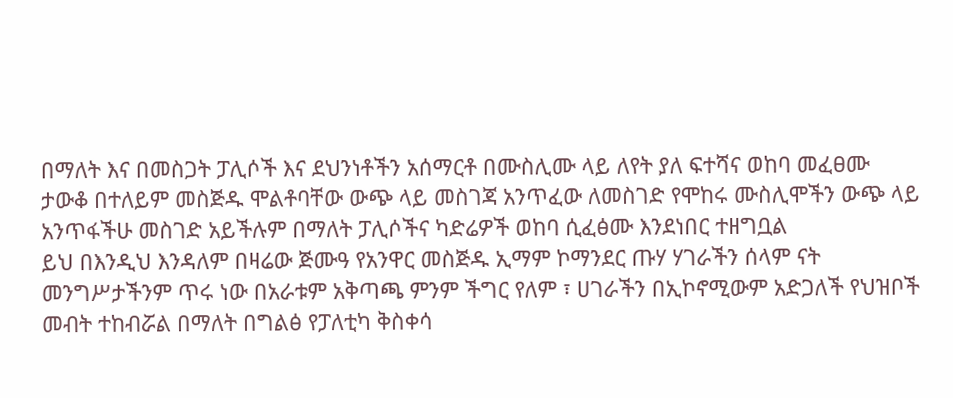በማለት እና በመስጋት ፓሊሶች እና ደህንነቶችን አሰማርቶ በሙስሊሙ ላይ ለየት ያለ ፍተሻና ወከባ መፈፀሙ ታውቆ በተለይም መስጅዱ ሞልቶባቸው ውጭ ላይ መስገጃ አንጥፈው ለመስገድ የሞከሩ ሙስሊሞችን ውጭ ላይ አንጥፋችሁ መስገድ አይችሉም በማለት ፓሊሶችና ካድሬዎች ወከባ ሲፈፅሙ እንደነበር ተዘግቧል
ይህ በእንዲህ እንዳለም በዛሬው ጅሙዓ የአንዋር መስጅዱ ኢማም ኮማንደር ጡሃ ሃገራችን ሰላም ናት መንግሥታችንም ጥሩ ነው በአራቱም አቅጣጫ ምንም ችግር የለም ፣ ሀገራችን በኢኮኖሚውም አድጋለች የህዝቦች መብት ተከብሯል በማለት በግልፅ የፓለቲካ ቅስቀሳ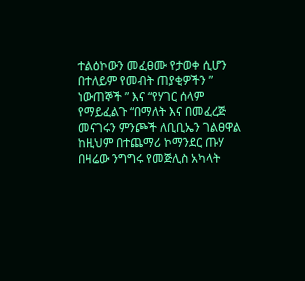ተልዕኮውን መፈፀሙ የታወቀ ሲሆን በተለይም የመብት ጠያቂዎችን ” ነውጠኞች ” እና “የሃገር ሰላም የማይፈልጉ “በማለት እና በመፈረጅ መናገሩን ምንጮች ለቢቢኤን ገልፀዋል
ከዚህም በተጨማሪ ኮማንደር ጡሃ በዛሬው ንግግሩ የመጅሊስ አካላት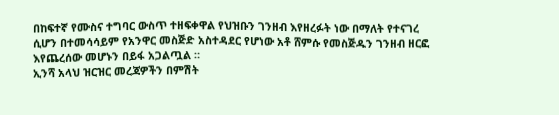በከፍተኛ የሙስና ተግባር ውስጥ ተዘፍቀዋል የህዝቡን ገንዘብ እየዘረፉት ነው በማለት የተናገረ ሲሆን በተመሳሳይም የአንዋር መስጅድ አስተዳደር የሆነው አቶ ሸምሱ የመስጅዱን ገንዘብ ዘርፎ እየጨረሰው መሆኑን በይፋ አጋልጧል ።
ኢንሻ አላህ ዝርዝር መረጃዎችን በምሽት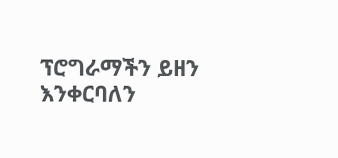ፕሮግራማችን ይዘን እንቀርባለን